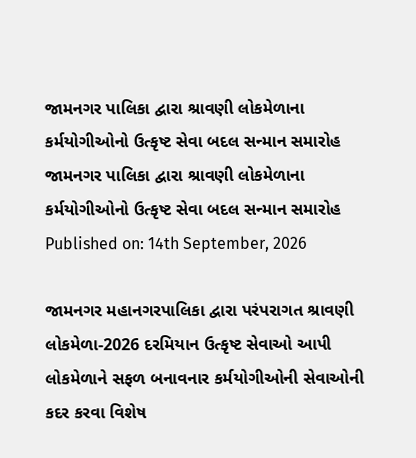જામનગર પાલિકા દ્વારા શ્રાવણી લોકમેળાના કર્મયોગીઓનો ઉત્કૃષ્ટ સેવા બદલ સન્માન સમારોહ
જામનગર પાલિકા દ્વારા શ્રાવણી લોકમેળાના કર્મયોગીઓનો ઉત્કૃષ્ટ સેવા બદલ સન્માન સમારોહ
Published on: 14th September, 2026

જામનગર મહાનગરપાલિકા દ્વારા પરંપરાગત શ્રાવણી લોકમેળા-2026 દરમિયાન ઉત્કૃષ્ટ સેવાઓ આપી લોકમેળાને સફળ બનાવનાર કર્મયોગીઓની સેવાઓની કદર કરવા વિશેષ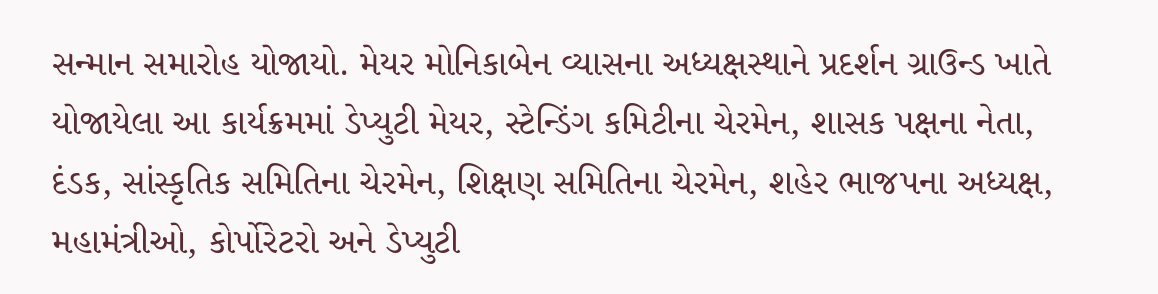સન્માન સમારોહ યોજાયો. મેયર મોનિકાબેન વ્યાસના અધ્યક્ષસ્થાને પ્રદર્શન ગ્રાઉન્ડ ખાતે યોજાયેલા આ કાર્યક્રમમાં ડેપ્યુટી મેયર, સ્ટેન્ડિંગ કમિટીના ચેરમેન, શાસક પક્ષના નેતા, દંડક, સાંસ્કૃતિક સમિતિના ચેરમેન, શિક્ષણ સમિતિના ચેરમેન, શહેર ભાજપના અધ્યક્ષ, મહામંત્રીઓ, કોર્પોરેટરો અને ડેપ્યુટી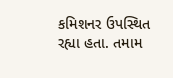કમિશનર ઉપસ્થિત રહ્યા હતા. તમામ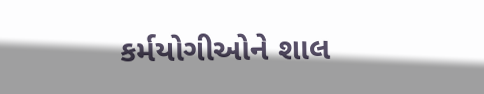કર્મયોગીઓને શાલ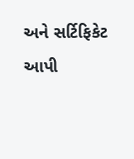અને સર્ટિફિકેટ આપી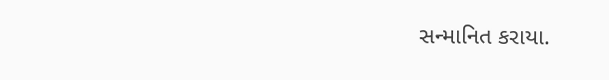સન્માનિત કરાયા.